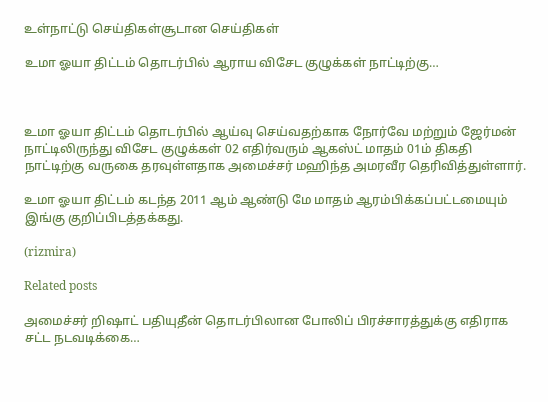உள்நாட்டு செய்திகள்சூடான செய்திகள்

உமா ஓயா திட்டம் தொடர்பில் ஆராய விசேட குழுக்கள் நாட்டிற்கு…



உமா ஓயா திட்டம் தொடர்பில் ஆய்வு செய்வதற்காக நோர்வே மற்றும் ஜேர்மன் நாட்டிலிருந்து விசேட குழுக்கள் 02 எதிர்வரும் ஆகஸ்ட் மாதம் 01ம் திகதி நாட்டிற்கு வருகை தரவுள்ளதாக அமைச்சர் மஹிந்த அமரவீர தெரிவித்துள்ளார்.

உமா ஓயா திட்டம் கடந்த 2011 ஆம் ஆண்டு மே மாதம் ஆரம்பிக்கப்பட்டமையும் இங்கு குறிப்பிடத்தக்கது.

(rizmira)

Related posts

அமைச்சர் றிஷாட் பதியுதீன் தொடர்பிலான போலிப் பிரச்சாரத்துக்கு எதிராக சட்ட நடவடிக்கை…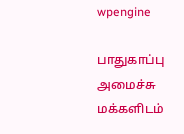wpengine

பாதுகாப்பு அமைச்சு மக்களிடம்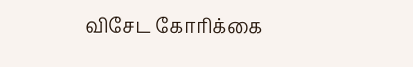விசேட கோரிக்கை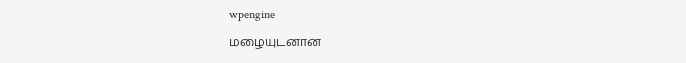wpengine

மழையுடனான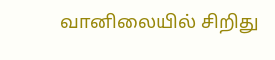வானிலையில் சிறிது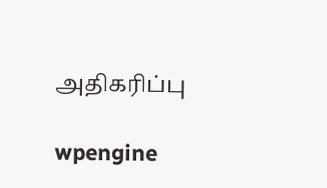அதிகரிப்பு

wpengine